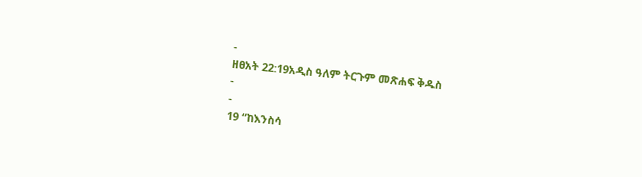-
ዘፀአት 22:19አዲስ ዓለም ትርጉም መጽሐፍ ቅዱስ
-
-
19 “ከእንስሳ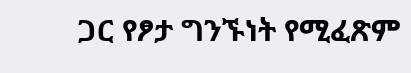ጋር የፆታ ግንኙነት የሚፈጽም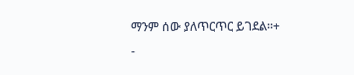ማንም ሰው ያለጥርጥር ይገደል።+
-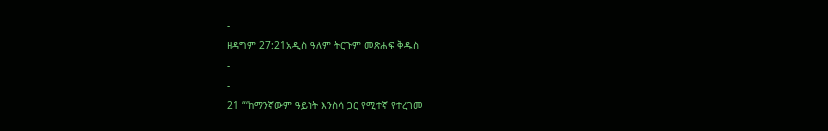-
ዘዳግም 27:21አዲስ ዓለም ትርጉም መጽሐፍ ቅዱስ
-
-
21 “‘ከማንኛውም ዓይነት እንስሳ ጋር የሚተኛ የተረገመ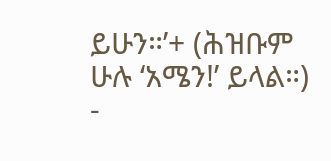ይሁን።’+ (ሕዝቡም ሁሉ ‘አሜን!’ ይላል።)
-